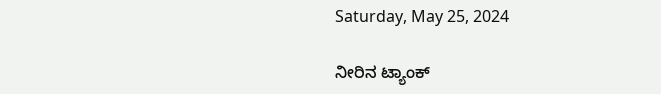Saturday, May 25, 2024

ನೀರಿನ ಟ್ಯಾಂಕ್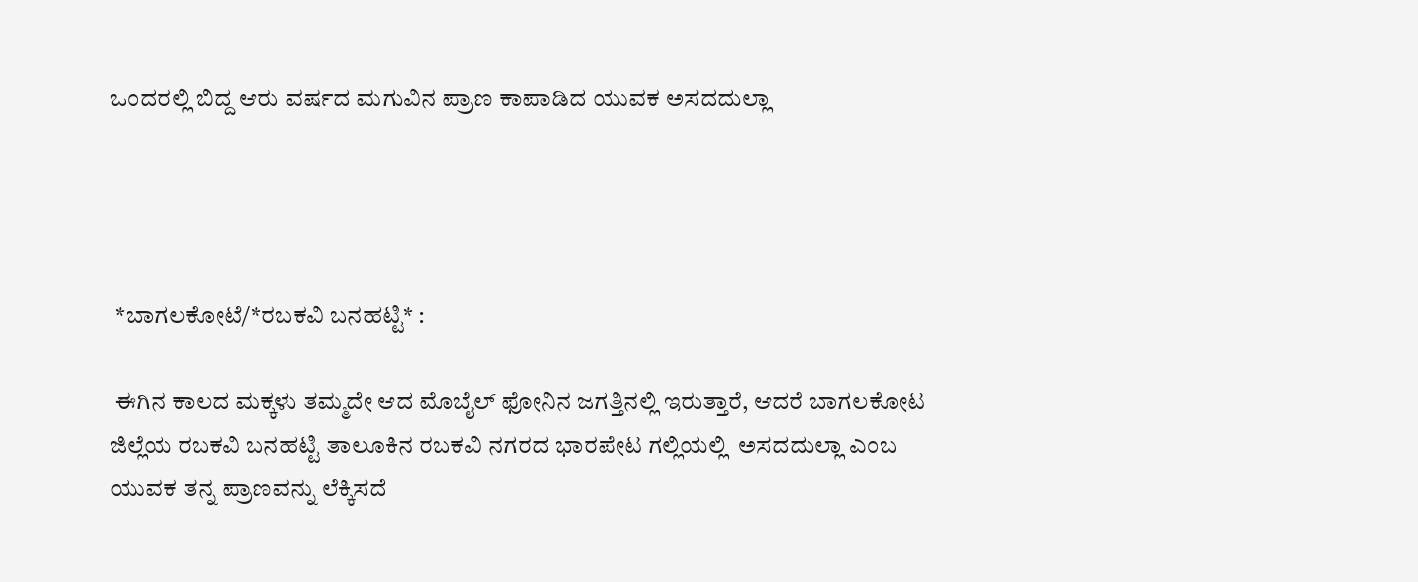ಒಂದರಲ್ಲಿ ಬಿದ್ದ ಆರು ವರ್ಷದ ಮಗುವಿನ ಪ್ರಾಣ ಕಾಪಾಡಿದ ಯುವಕ ಅಸದದುಲ್ಲಾ




 *ಬಾಗಲಕೋಟೆ/*ರಬಕವಿ ಬನಹಟ್ಟಿ* :

 ಈಗಿನ ಕಾಲದ ಮಕ್ಕಳು ತಮ್ಮದೇ ಆದ ಮೊಬೈಲ್ ಫೋನಿನ ಜಗತ್ತಿನಲ್ಲಿ ಇರುತ್ತಾರೆ, ಆದರೆ ಬಾಗಲಕೋಟ ಜಿಲ್ಲೆಯ ರಬಕವಿ ಬನಹಟ್ಟಿ ತಾಲೂಕಿನ ರಬಕವಿ ನಗರದ ಭಾರಪೇಟ ಗಲ್ಲಿಯಲ್ಲಿ  ಅಸದದುಲ್ಲಾ ಎಂಬ ಯುವಕ ತನ್ನ ಪ್ರಾಣವನ್ನು ಲೆಕ್ಕಿಸದೆ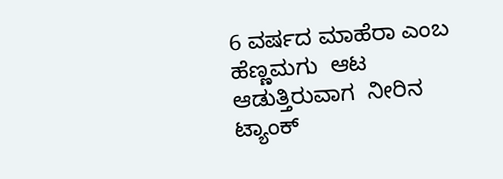6 ವರ್ಷದ ಮಾಹೆರಾ ಎಂಬ ಹೆಣ್ಣಮಗು  ಆಟ ಆಡುತ್ತಿರುವಾಗ  ನೀರಿನ ಟ್ಯಾಂಕ್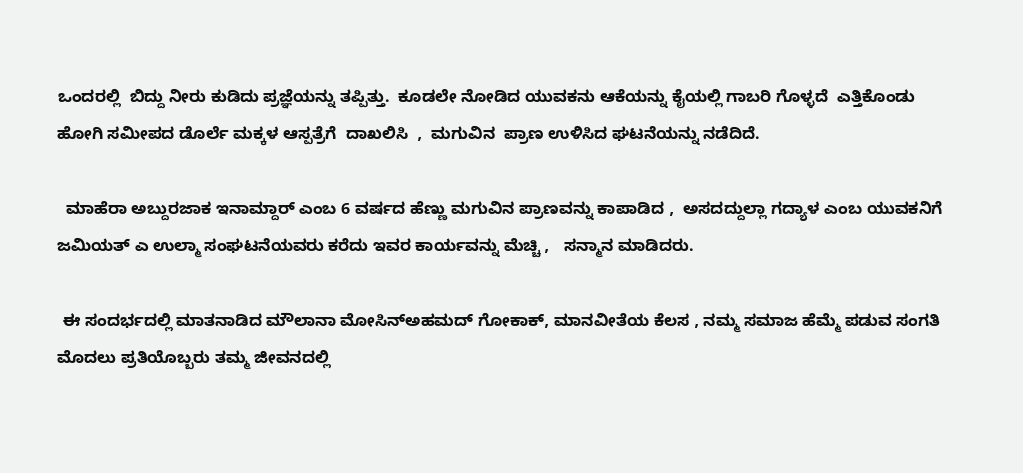ಒಂದರಲ್ಲಿ  ಬಿದ್ದು ನೀರು ಕುಡಿದು ಪ್ರಜ್ಞೆಯನ್ನು ತಪ್ಪಿತ್ತು.  ಕೂಡಲೇ ನೋಡಿದ ಯುವಕನು ಆಕೆಯನ್ನು ಕೈಯಲ್ಲಿ ಗಾಬರಿ ಗೊಳ್ಳದೆ  ಎತ್ತಿಕೊಂಡು  ಹೋಗಿ ಸಮೀಪದ ಡೊರ್ಲೆ ಮಕ್ಕಳ ಆಸ್ಪತ್ರೆಗೆ  ದಾಖಲಿಸಿ  ,  ಮಗುವಿನ  ಪ್ರಾಣ ಉಳಿಸಿದ ಘಟನೆಯನ್ನು ನಡೆದಿದೆ.

  ಮಾಹೆರಾ ಅಬ್ದುರಜಾಕ ಇನಾಮ್ದಾರ್ ಎಂಬ 6 ವರ್ಷದ ಹೆಣ್ಣು ಮಗುವಿನ ಪ್ರಾಣವನ್ನು ಕಾಪಾಡಿದ ,  ಅಸದದ್ದುಲ್ಲಾ ಗದ್ಯಾಳ ಎಂಬ ಯುವಕನಿಗೆ  ಜಮಿಯತ್ ಎ ಉಲ್ಮಾ ಸಂಘಟನೆಯವರು ಕರೆದು ಇವರ ಕಾರ್ಯವನ್ನು ಮೆಚ್ಚಿ ,   ಸನ್ಮಾನ ಮಾಡಿದರು.

 ಈ ಸಂದರ್ಭದಲ್ಲಿ ಮಾತನಾಡಿದ ಮೌಲಾನಾ ಮೋಸಿನ್ಅಹಮದ್ ಗೋಕಾಕ್, ಮಾನವೀತೆಯ ಕೆಲಸ , ನಮ್ಮ ಸಮಾಜ ಹೆಮ್ಮೆ ಪಡುವ ಸಂಗತಿ  ಮೊದಲು ಪ್ರತಿಯೊಬ್ಬರು ತಮ್ಮ ಜೀವನದಲ್ಲಿ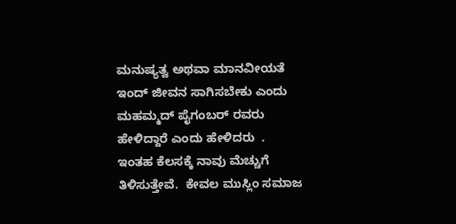ಮನುಷ್ಯತ್ವ ಅಥವಾ ಮಾನವೀಯತೆ ಇಂದ್ ಜೀವನ ಸಾಗಿಸಬೇಕು ಎಂದು  ಮಹಮ್ಮದ್ ಪೈಗಂಬರ್ ರವರು ಹೇಳಿದ್ದಾರೆ ಎಂದು ಹೇಳಿದರು  . ಇಂತಹ ಕೆಲಸಕ್ಕೆ ನಾವು ಮೆಚ್ಚುಗೆ  ತಿಳಿಸುತ್ತೇವೆ.  ಕೇವಲ ಮುಸ್ಲಿಂ ಸಮಾಜ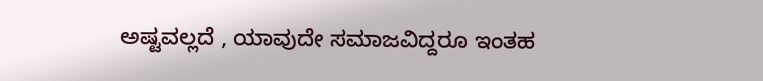ಅಷ್ಟವಲ್ಲದೆ , ಯಾವುದೇ ಸಮಾಜವಿದ್ದರೂ ಇಂತಹ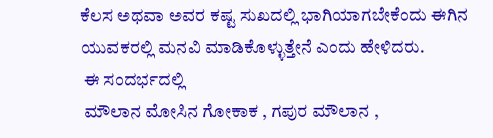ಕೆಲಸ ಅಥವಾ ಅವರ ಕಷ್ಟ ಸುಖದಲ್ಲಿ ಭಾಗಿಯಾಗಬೇಕೆಂದು ಈಗಿನ ಯುವಕರಲ್ಲಿ ಮನವಿ ಮಾಡಿಕೊಳ್ಳುತ್ತೇನೆ ಎಂದು ಹೇಳಿದರು.
 ಈ ಸಂದರ್ಭದಲ್ಲಿ
 ಮೌಲಾನ ಮೋಸಿನ ಗೋಕಾಕ , ಗಪುರ ಮೌಲಾನ ,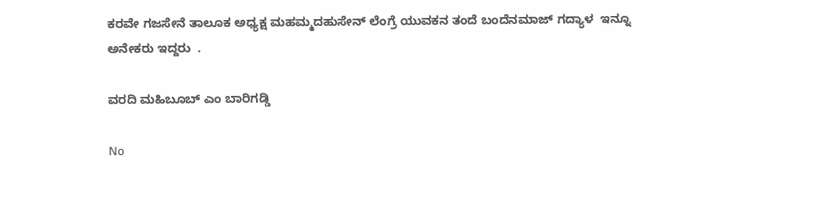ಕರವೇ ಗಜಸೇನೆ ತಾಲೂಕ ಅಧ್ಯಕ್ಷ ಮಹಮ್ಮದಹುಸೇನ್ ಲೆಂಗ್ರೆ ಯುವಕನ ತಂದೆ ಬಂದೆನಮಾಜ್ ಗದ್ಯಾಳ  ಇನ್ನೂ ಅನೇಕರು ಇದ್ದರು  .

ವರದಿ ಮಹಿಬೂಬ್ ಎಂ ಬಾರಿಗಡ್ಡಿ

No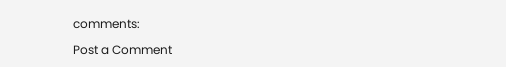comments:

Post a Comment